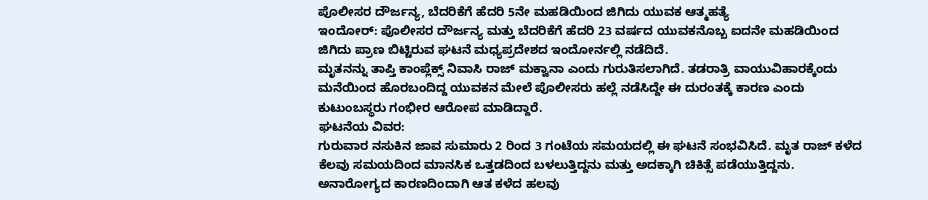ಪೊಲೀಸರ ದೌರ್ಜನ್ಯ, ಬೆದರಿಕೆಗೆ ಹೆದರಿ 5ನೇ ಮಹಡಿಯಿಂದ ಜಿಗಿದು ಯುವಕ ಆತ್ಮಹತ್ಯೆ
ಇಂದೋರ್: ಪೊಲೀಸರ ದೌರ್ಜನ್ಯ ಮತ್ತು ಬೆದರಿಕೆಗೆ ಹೆದರಿ 23 ವರ್ಷದ ಯುವಕನೊಬ್ಬ ಐದನೇ ಮಹಡಿಯಿಂದ ಜಿಗಿದು ಪ್ರಾಣ ಬಿಟ್ಟಿರುವ ಘಟನೆ ಮಧ್ಯಪ್ರದೇಶದ ಇಂದೋರ್ನಲ್ಲಿ ನಡೆದಿದೆ.
ಮೃತನನ್ನು ತಾಪ್ತಿ ಕಾಂಪ್ಲೆಕ್ಸ್ ನಿವಾಸಿ ರಾಜ್ ಮಕ್ವಾನಾ ಎಂದು ಗುರುತಿಸಲಾಗಿದೆ. ತಡರಾತ್ರಿ ವಾಯುವಿಹಾರಕ್ಕೆಂದು ಮನೆಯಿಂದ ಹೊರಬಂದಿದ್ದ ಯುವಕನ ಮೇಲೆ ಪೊಲೀಸರು ಹಲ್ಲೆ ನಡೆಸಿದ್ದೇ ಈ ದುರಂತಕ್ಕೆ ಕಾರಣ ಎಂದು ಕುಟುಂಬಸ್ಥರು ಗಂಭೀರ ಆರೋಪ ಮಾಡಿದ್ದಾರೆ.
ಘಟನೆಯ ವಿವರ:
ಗುರುವಾರ ನಸುಕಿನ ಜಾವ ಸುಮಾರು 2 ರಿಂದ 3 ಗಂಟೆಯ ಸಮಯದಲ್ಲಿ ಈ ಘಟನೆ ಸಂಭವಿಸಿದೆ. ಮೃತ ರಾಜ್ ಕಳೆದ ಕೆಲವು ಸಮಯದಿಂದ ಮಾನಸಿಕ ಒತ್ತಡದಿಂದ ಬಳಲುತ್ತಿದ್ದನು ಮತ್ತು ಅದಕ್ಕಾಗಿ ಚಿಕಿತ್ಸೆ ಪಡೆಯುತ್ತಿದ್ದನು. ಅನಾರೋಗ್ಯದ ಕಾರಣದಿಂದಾಗಿ ಆತ ಕಳೆದ ಹಲವು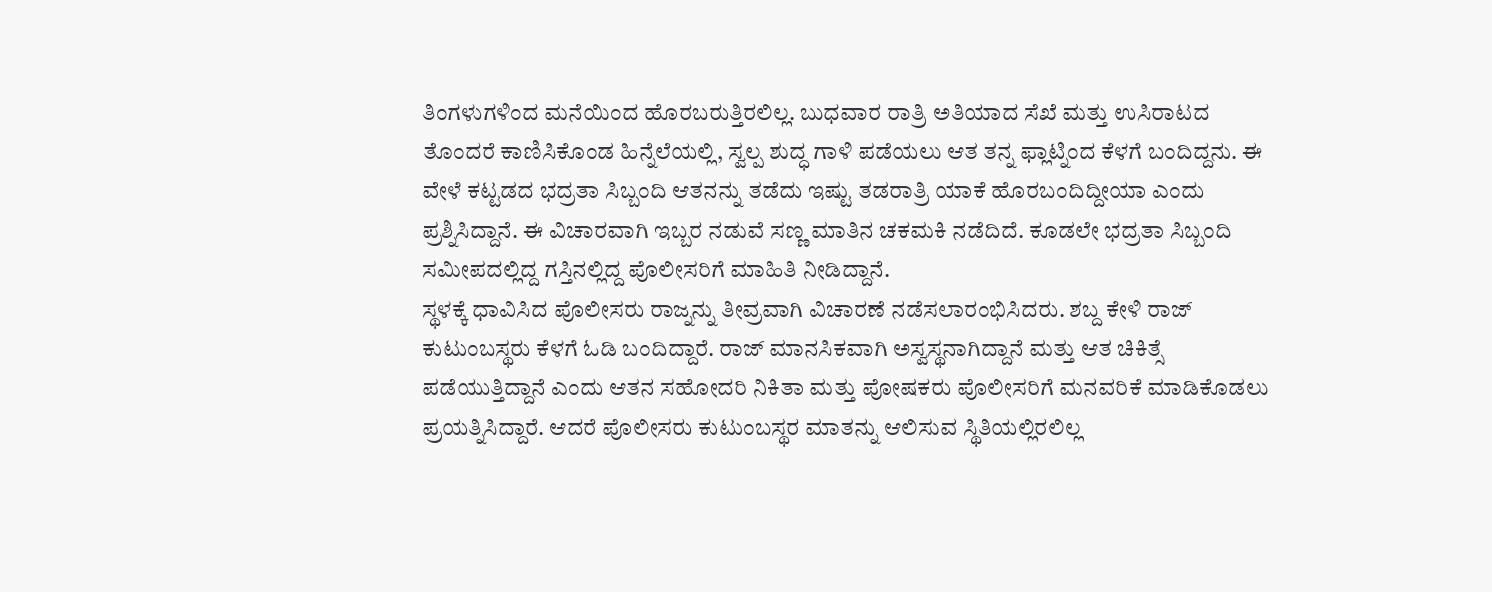ತಿಂಗಳುಗಳಿಂದ ಮನೆಯಿಂದ ಹೊರಬರುತ್ತಿರಲಿಲ್ಲ. ಬುಧವಾರ ರಾತ್ರಿ ಅತಿಯಾದ ಸೆಖೆ ಮತ್ತು ಉಸಿರಾಟದ ತೊಂದರೆ ಕಾಣಿಸಿಕೊಂಡ ಹಿನ್ನೆಲೆಯಲ್ಲಿ, ಸ್ವಲ್ಪ ಶುದ್ಧ ಗಾಳಿ ಪಡೆಯಲು ಆತ ತನ್ನ ಫ್ಲಾಟ್ನಿಂದ ಕೆಳಗೆ ಬಂದಿದ್ದನು. ಈ ವೇಳೆ ಕಟ್ಟಡದ ಭದ್ರತಾ ಸಿಬ್ಬಂದಿ ಆತನನ್ನು ತಡೆದು ಇಷ್ಟು ತಡರಾತ್ರಿ ಯಾಕೆ ಹೊರಬಂದಿದ್ದೀಯಾ ಎಂದು ಪ್ರಶ್ನಿಸಿದ್ದಾನೆ. ಈ ವಿಚಾರವಾಗಿ ಇಬ್ಬರ ನಡುವೆ ಸಣ್ಣ ಮಾತಿನ ಚಕಮಕಿ ನಡೆದಿದೆ. ಕೂಡಲೇ ಭದ್ರತಾ ಸಿಬ್ಬಂದಿ ಸಮೀಪದಲ್ಲಿದ್ದ ಗಸ್ತಿನಲ್ಲಿದ್ದ ಪೊಲೀಸರಿಗೆ ಮಾಹಿತಿ ನೀಡಿದ್ದಾನೆ.
ಸ್ಥಳಕ್ಕೆ ಧಾವಿಸಿದ ಪೊಲೀಸರು ರಾಜ್ನನ್ನು ತೀವ್ರವಾಗಿ ವಿಚಾರಣೆ ನಡೆಸಲಾರಂಭಿಸಿದರು. ಶಬ್ದ ಕೇಳಿ ರಾಜ್ ಕುಟುಂಬಸ್ಥರು ಕೆಳಗೆ ಓಡಿ ಬಂದಿದ್ದಾರೆ. ರಾಜ್ ಮಾನಸಿಕವಾಗಿ ಅಸ್ವಸ್ಥನಾಗಿದ್ದಾನೆ ಮತ್ತು ಆತ ಚಿಕಿತ್ಸೆ ಪಡೆಯುತ್ತಿದ್ದಾನೆ ಎಂದು ಆತನ ಸಹೋದರಿ ನಿಕಿತಾ ಮತ್ತು ಪೋಷಕರು ಪೊಲೀಸರಿಗೆ ಮನವರಿಕೆ ಮಾಡಿಕೊಡಲು ಪ್ರಯತ್ನಿಸಿದ್ದಾರೆ. ಆದರೆ ಪೊಲೀಸರು ಕುಟುಂಬಸ್ಥರ ಮಾತನ್ನು ಆಲಿಸುವ ಸ್ಥಿತಿಯಲ್ಲಿರಲಿಲ್ಲ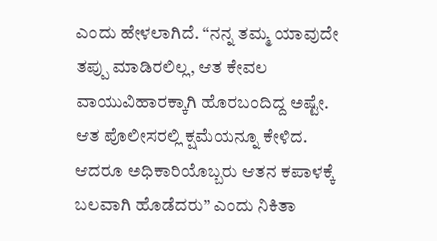ಎಂದು ಹೇಳಲಾಗಿದೆ. “ನನ್ನ ತಮ್ಮ ಯಾವುದೇ ತಪ್ಪು ಮಾಡಿರಲಿಲ್ಲ, ಆತ ಕೇವಲ ವಾಯುವಿಹಾರಕ್ಕಾಗಿ ಹೊರಬಂದಿದ್ದ ಅಷ್ಟೇ. ಆತ ಪೊಲೀಸರಲ್ಲಿ ಕ್ಷಮೆಯನ್ನೂ ಕೇಳಿದ. ಆದರೂ ಅಧಿಕಾರಿಯೊಬ್ಬರು ಆತನ ಕಪಾಳಕ್ಕೆ ಬಲವಾಗಿ ಹೊಡೆದರು” ಎಂದು ನಿಕಿತಾ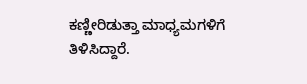ಕಣ್ಣೀರಿಡುತ್ತಾ ಮಾಧ್ಯಮಗಳಿಗೆ ತಿಳಿಸಿದ್ದಾರೆ.